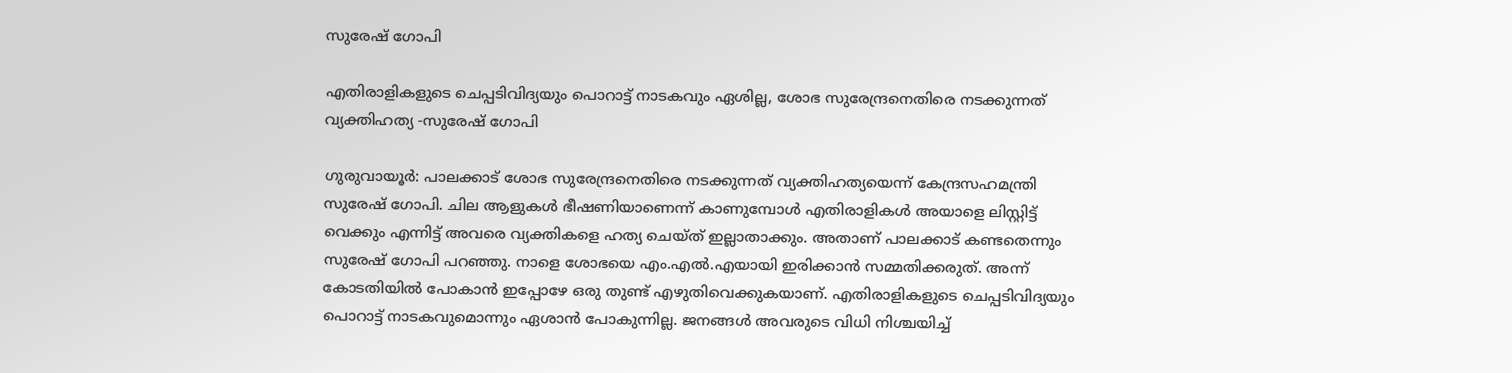സുരേഷ് ഗോപി

എതിരാളികളുടെ ചെപ്പടിവിദ്യയും പൊറാട്ട് നാടകവും ഏശില്ല, ശോഭ സുരേന്ദ്രനെതിരെ നടക്കുന്നത് വ്യക്തിഹത്യ -സുരേഷ് ഗോപി

ഗുരുവായൂർ: പാലക്കാട് ശോഭ സുരേന്ദ്രനെതിരെ നടക്കുന്നത് വ്യക്തിഹത്യയെന്ന് കേന്ദ്രസഹമന്ത്രി സുരേഷ് ഗോപി. ചില ആളുകള്‍ ഭീഷണിയാണെന്ന് കാണുമ്പോള്‍ എതിരാളികള്‍ അയാളെ ലിസ്റ്റിട്ട് വെക്കും എന്നിട്ട് അവരെ വ്യക്തികളെ ഹത്യ ചെയ്ത് ഇല്ലാതാക്കും. അതാണ് പാലക്കാട് കണ്ടതെന്നും സുരേഷ് ഗോപി പറഞ്ഞു. നാളെ ശോഭയെ എം.എല്‍.എയായി ഇരിക്കാന്‍ സമ്മതിക്കരുത്. അന്ന് കോടതിയില്‍ പോകാന്‍ ഇപ്പോഴേ ഒരു തുണ്ട് എഴുതിവെക്കുകയാണ്. എതിരാളികളുടെ ചെപ്പടിവിദ്യയും പൊറാട്ട് നാടകവുമൊന്നും ഏശാന്‍ പോകുന്നില്ല. ജനങ്ങള്‍ അവരുടെ വിധി നിശ്ചയിച്ച്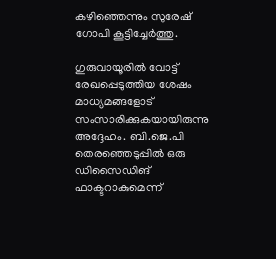കഴിഞ്ഞെന്നും സുരേഷ് ഗോപി കൂട്ടിച്ചേര്‍ത്തു.

ഗുരുവായൂരില്‍ വോട്ട് രേഖപ്പെടുത്തിയ ശേഷം മാധ്യമങ്ങളോട് സംസാരിക്കുകയായിരുന്നു അദ്ദേഹം. ബി.ജെ.പി തെരഞ്ഞെടുപ്പില്‍ ഒരു ഡിസൈഡിങ് ഫാക്ടറാകുമെന്ന്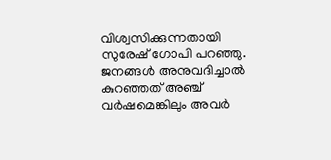വിശ്വസിക്കുന്നതായി സുരേഷ് ഗോപി പറഞ്ഞു. ജനങ്ങള്‍ അനുവദിച്ചാല്‍ കുറഞ്ഞത് അഞ്ച് വര്‍ഷമെങ്കിലും അവര്‍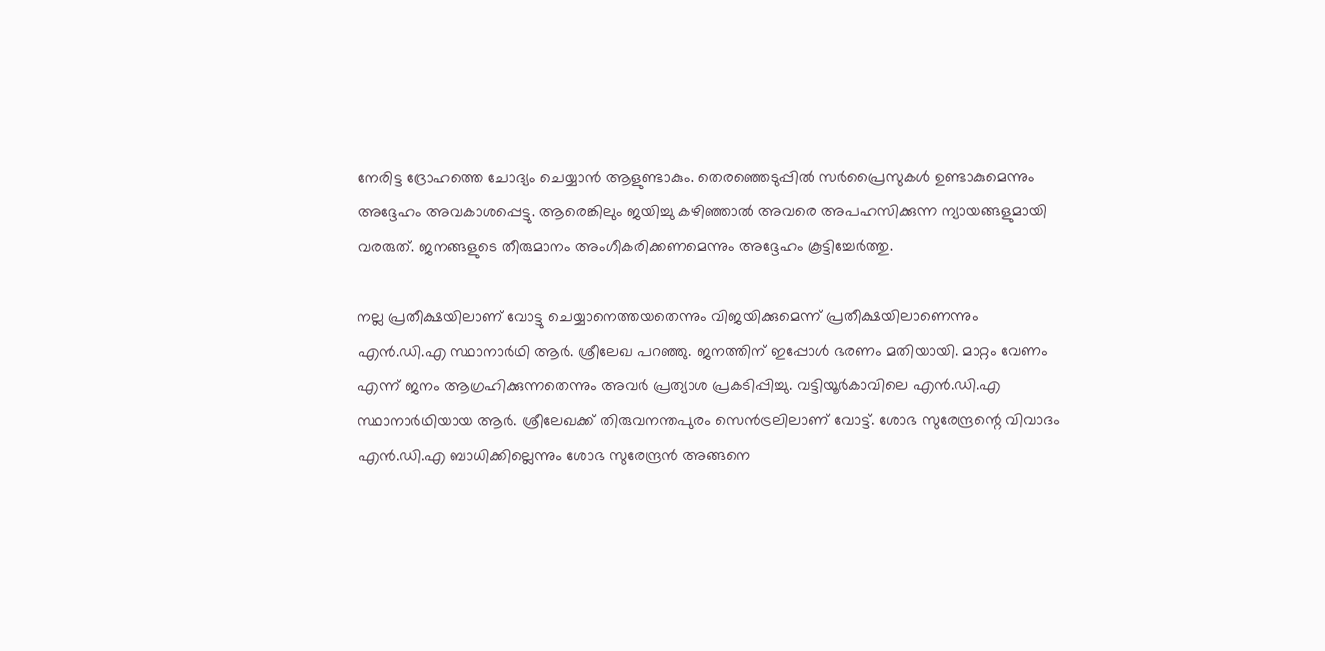നേരിട്ട ദ്രോഹത്തെ ചോദ്യം ചെയ്യാന്‍ ആളുണ്ടാകും. തെരഞ്ഞെടുപ്പില്‍ സര്‍പ്രൈസുകള്‍ ഉണ്ടാകുമെന്നും അദ്ദേഹം അവകാശപ്പെട്ടു. ആരെങ്കിലും ജയിച്ചു കഴിഞ്ഞാല്‍ അവരെ അപഹസിക്കുന്ന ന്യായങ്ങളുമായി വരരുത്. ജനങ്ങളുടെ തീരുമാനം അംഗീകരിക്കണമെന്നും അദ്ദേഹം കൂട്ടിച്ചേര്‍ത്തു.

നല്ല പ്രതീക്ഷയിലാണ് വോട്ടു ചെയ്യാനെത്തയതെന്നും വിജയിക്കുമെന്ന് പ്രതീക്ഷയിലാണെന്നും എൻ.ഡി.എ സ്ഥാനാർഥി ആർ. ശ്രീലേഖ പറഞ്ഞു. ജനത്തിന് ഇപ്പോൾ ഭരണം മതിയായി. മാറ്റം വേണം എന്ന് ജനം ആഗ്രഹിക്കുന്നതെന്നും അവർ പ്രത്യാശ പ്രകടിപ്പിച്ചു. വട്ടിയൂർകാവിലെ എൻ.ഡി.എ സ്ഥാനാർഥിയായ ആർ. ശ്രീലേഖക്ക് തിരുവനന്തപുരം സെൻട്രലിലാണ് വോട്ട്. ശോഭ സുരേന്ദ്രന്റെ വിവാദം എൻ.ഡി.എ ബാധിക്കില്ലെന്നും ശോഭ സുരേന്ദ്രൻ അങ്ങനെ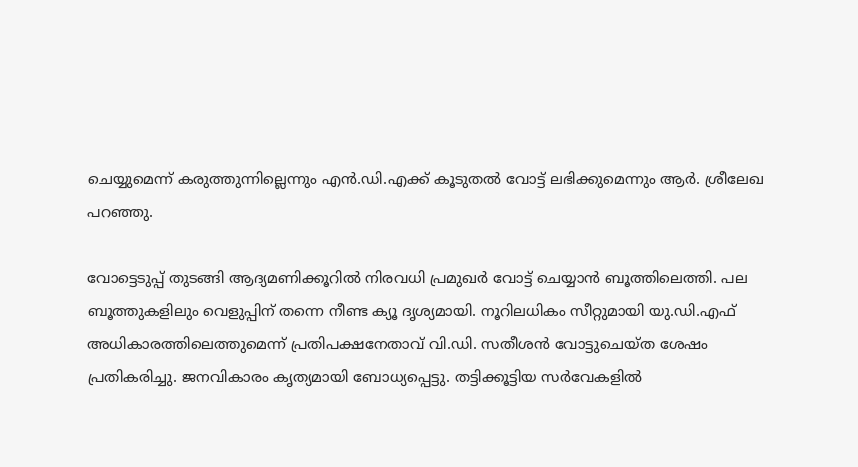ചെയ്യുമെന്ന് കരുത്തുന്നില്ലെന്നും എൻ.ഡി.എക്ക് കൂടുതൽ വോട്ട് ലഭിക്കുമെന്നും ആർ. ശ്രീലേഖ പറഞ്ഞു.

വോട്ടെടുപ്പ് തുടങ്ങി ആദ്യമണിക്കൂറില്‍ നിരവധി പ്രമുഖര്‍ വോട്ട് ചെയ്യാന്‍ ബൂത്തിലെത്തി. പല ബൂത്തുകളിലും വെളുപ്പിന് തന്നെ നീണ്ട ക്യൂ ദൃശ്യമായി. നൂറിലധികം സീറ്റുമായി യു.ഡി.എഫ് അധികാരത്തിലെത്തുമെന്ന് പ്രതിപക്ഷനേതാവ് വി.ഡി. സതീശന്‍ വോട്ടുചെയ്ത ശേഷം പ്രതികരിച്ചു. ജനവികാരം കൃത്യമായി ബോധ്യപ്പെട്ടു. തട്ടിക്കൂട്ടിയ സര്‍വേകളില്‍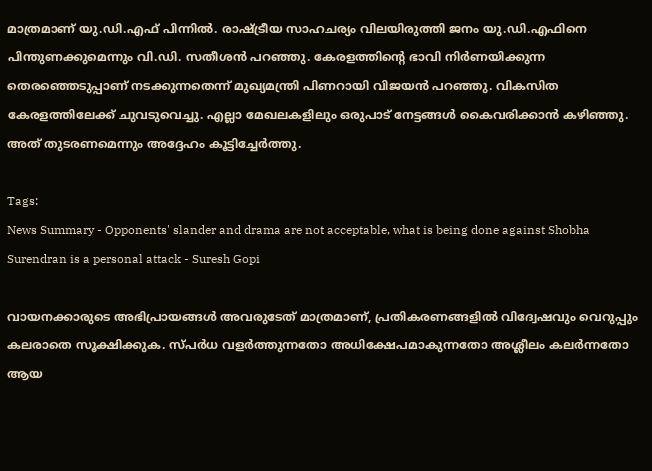മാത്രമാണ് യു.ഡി.എഫ് പിന്നില്‍. രാഷ്ട്രീയ സാഹചര്യം വിലയിരുത്തി ജനം യു.ഡി.എഫിനെ പിന്തുണക്കുമെന്നും വി.ഡി. സതീശന്‍ പറഞ്ഞു. കേരളത്തിന്റെ ഭാവി നിര്‍ണയിക്കുന്ന തെരഞ്ഞെടുപ്പാണ് നടക്കുന്നതെന്ന് മുഖ്യമന്ത്രി പിണറായി വിജയന്‍ പറഞ്ഞു. വികസിത കേരളത്തിലേക്ക് ചുവടുവെച്ചു. എല്ലാ മേഖലകളിലും ഒരുപാട് നേട്ടങ്ങള്‍ കൈവരിക്കാന്‍ കഴിഞ്ഞു. അത് തുടരണമെന്നും അദ്ദേഹം കൂട്ടിച്ചേര്‍ത്തു.

Tags:
News Summary - Opponents' slander and drama are not acceptable, what is being done against Shobha Surendran is a personal attack - Suresh Gopi

വായനക്കാരുടെ അഭിപ്രായങ്ങള്‍ അവരുടേത് മാത്രമാണ്, പ്രതികരണങ്ങളിൽ വിദ്വേഷവും വെറുപ്പും കലരാതെ സൂക്ഷിക്കുക. സ്പർധ വളർത്തുന്നതോ അധിക്ഷേപമാകുന്നതോ അശ്ലീലം കലർന്നതോ ആയ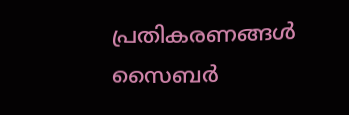പ്രതികരണങ്ങൾ സൈബർ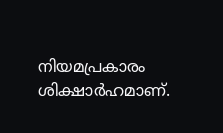നിയമപ്രകാരം ശിക്ഷാർഹമാണ്.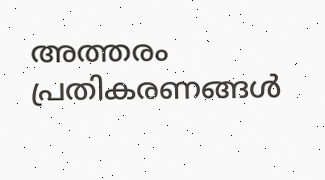അത്തരം പ്രതികരണങ്ങൾ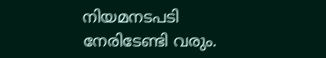നിയമനടപടി നേരിടേണ്ടി വരും.